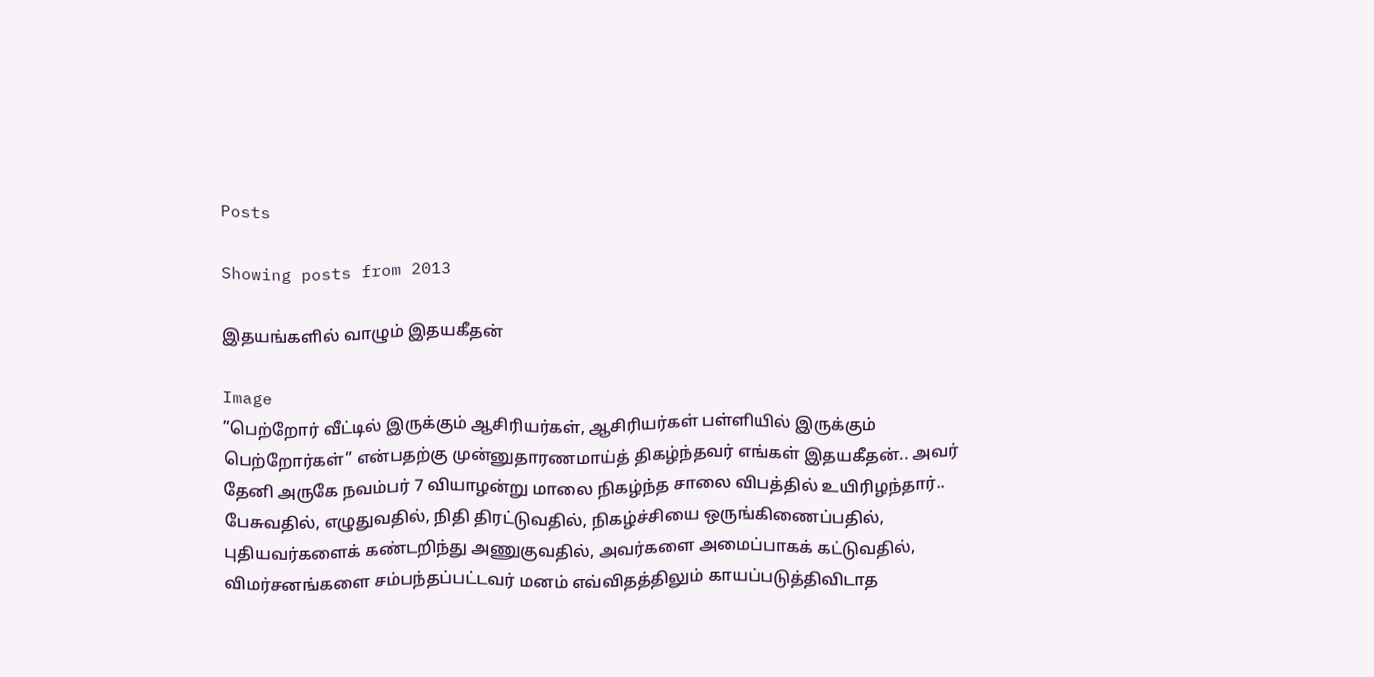Posts

Showing posts from 2013

இதயங்களில் வாழும் இதயகீதன்

Image
”பெற்றோர் வீட்டில் இருக்கும் ஆசிரியர்கள், ஆசிரியர்கள் பள்ளியில் இருக்கும் பெற்றோர்கள்” என்பதற்கு முன்னுதாரணமாய்த் திகழ்ந்தவர் எங்கள் இதயகீதன்.. அவர் தேனி அருகே நவம்பர் 7 வியாழன்று மாலை நிகழ்ந்த சாலை விபத்தில் உயிரிழந்தார்.. பேசுவதில், எழுதுவதில், நிதி திரட்டுவதில், நிகழ்ச்சியை ஒருங்கிணைப்பதில், புதியவர்களைக் கண்டறிந்து அணுகுவதில், அவர்களை அமைப்பாகக் கட்டுவதில், விமர்சனங்களை சம்பந்தப்பட்டவர் மனம் எவ்விதத்திலும் காயப்படுத்திவிடாத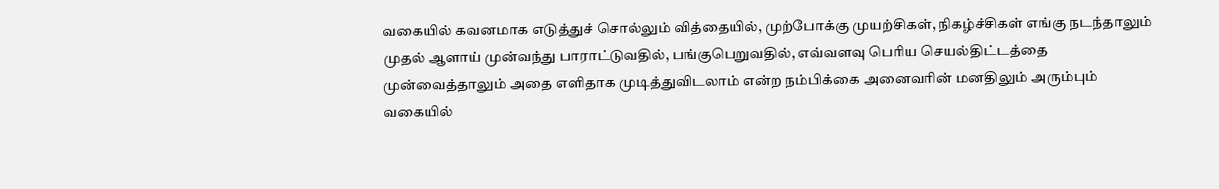வகையில் கவனமாக எடுத்துச் சொல்லும் வித்தையில், முற்போக்கு முயற்சிகள், நிகழ்ச்சிகள் எங்கு நடந்தாலும் முதல் ஆளாய் முன்வந்து பாராட்டுவதில், பங்குபெறுவதில், எவ்வளவு பெரிய செயல்திட்டத்தை முன்வைத்தாலும் அதை எளிதாக முடித்துவிடலாம் என்ற நம்பிக்கை அனைவரின் மனதிலும் அரும்பும் வகையில்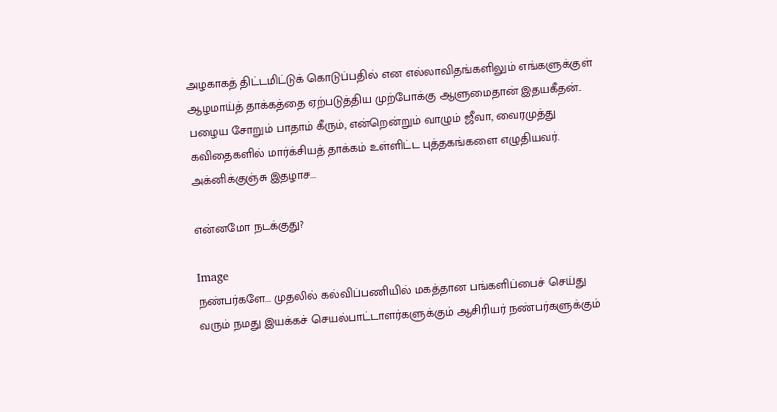அழகாகத் திட்டமிட்டுக் கொடுப்பதில் என எல்லாவிதங்களிலும் எங்களுக்குள் ஆழமாய்த் தாக்கத்தை ஏற்படுத்திய முற்போக்கு ஆளுமைதான் இதயகீதன்.. பழைய சோறும் பாதாம் கீரும், என்றென்றும் வாழும் ஜீவா, வைரமுத்து கவிதைகளில் மார்க்சியத் தாக்கம் உள்ளிட்ட புத்தகங்களை எழுதியவர். அக்னிக்குஞ்சு இதழாச...

என்னமோ நடக்குது?

Image
நண்பர்களே... முதலில் கல்விப்பணியில் மகத்தான பங்களிப்பைச் செய்து வரும் நமது இயக்கச் செயல்பாட்டாளர்களுக்கும் ஆசிரியர் நண்பர்களுக்கும்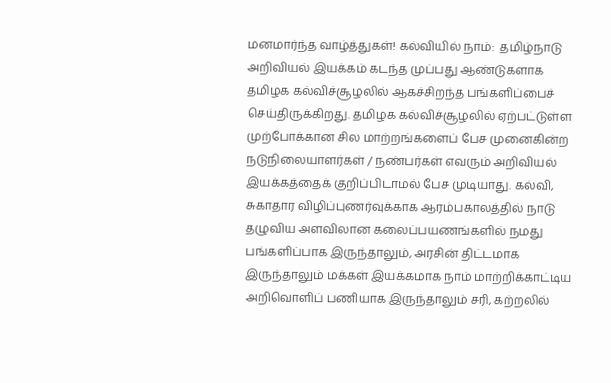மனமார்ந்த வாழ்த்துகள்! கல்வியில் நாம்:  தமிழ்நாடு அறிவியல் இயக்கம் கடந்த முப்பது ஆண்டுகளாக தமிழக கல்விச்சூழலில் ஆகச்சிறந்த பங்களிப்பைச் செய்திருக்கிறது. தமிழக கல்விச்சூழலில் ஏற்பட்டுள்ள முற்போக்கான சில மாற்றங்களைப் பேச முனைகின்ற நடுநிலையாளர்கள் / நண்பர்கள் எவரும் அறிவியல் இயக்கத்தைக் குறிப்பிடாமல் பேச முடியாது. கல்வி, சுகாதார விழிப்புணர்வுக்காக ஆரம்பகாலத்தில் நாடு தழுவிய அளவிலான கலைப்பயணங்களில் நமது பங்களிப்பாக இருந்தாலும், அரசின் திட்டமாக இருந்தாலும் மக்கள் இயக்கமாக நாம் மாற்றிக்காட்டிய அறிவொளிப் பணியாக இருந்தாலும் சரி, கற்றலில்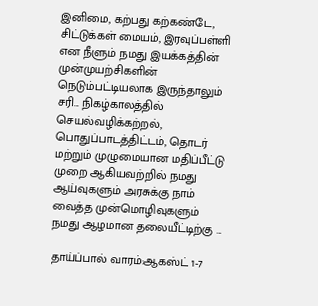இனிமை, கற்பது கற்கண்டே, சிட்டுக்கள் மையம், இரவுப்பள்ளி என நீளும் நமது இயக்கத்தின் முன்முயற்சிகளின் நெடும்பட்டியலாக இருந்தாலும் சரி... நிகழ்காலத்தில் செயல்வழிக்கற்றல், பொதுப்பாடத்திட்டம், தொடர் மற்றும் முழுமையான மதிப்பீட்டு முறை ஆகியவற்றில் நமது ஆய்வுகளும் அரசுக்கு நாம் வைத்த முன்மொழிவுகளும் நமது ஆழமான தலையீட்டிற்கு ...

தாய்ப்பால் வாரம்:ஆகஸ்ட் 1-7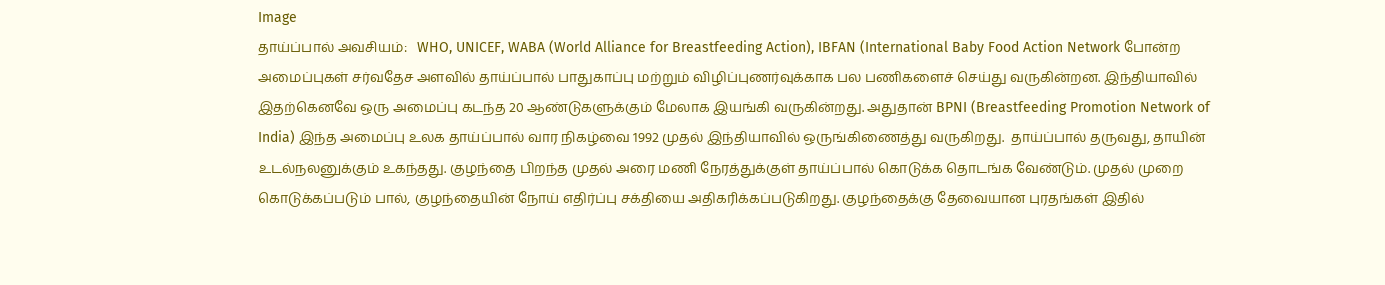Image
தாய்ப்பால் அவசியம்:   WHO, UNICEF, WABA (World Alliance for Breastfeeding Action), IBFAN (International Baby Food Action Network போன்ற அமைப்புகள் சர்வதேச அளவில் தாய்ப்பால் பாதுகாப்பு மற்றும் விழிப்புணர்வுக்காக பல பணிகளைச் செய்து வருகின்றன. இந்தியாவில் இதற்கெனவே ஒரு அமைப்பு கடந்த 20 ஆண்டுகளுக்கும் மேலாக இயங்கி வருகின்றது. அதுதான் BPNI (Breastfeeding Promotion Network of India) இந்த அமைப்பு உலக தாய்ப்பால் வார நிகழ்வை 1992 முதல் இந்தியாவில் ஒருங்கிணைத்து வருகிறது.  தாய்ப்பால் தருவது, தாயின் உடல்நலனுக்கும் உகந்தது. குழந்தை பிறந்த முதல் அரை மணி நேரத்துக்குள் தாய்ப்பால் கொடுக்க தொடங்க வேண்டும். முதல் முறை கொடுக்கப்படும் பால், குழந்தையின் நோய் எதிர்ப்பு சக்தியை அதிகரிக்கப்படுகிறது. குழந்தைக்கு தேவையான புரதங்கள் இதில்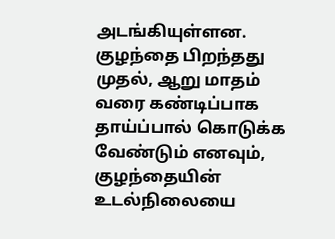அடங்கியுள்ளன. குழந்தை பிறந்தது முதல், ஆறு மாதம் வரை கண்டிப்பாக தாய்ப்பால் கொடுக்க வேண்டும் எனவும், குழந்தையின் உடல்நிலையை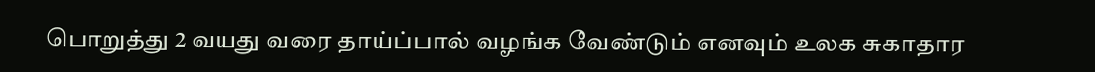பொறுத்து 2 வயது வரை தாய்ப்பால் வழங்க வேண்டும் எனவும் உலக சுகாதார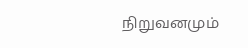நிறுவனமும்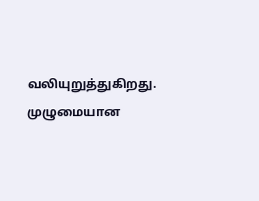வலியுறுத்துகிறது. முழுமையான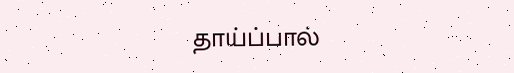தாய்ப்பால்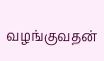வழங்குவதன்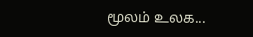மூலம் உலக...